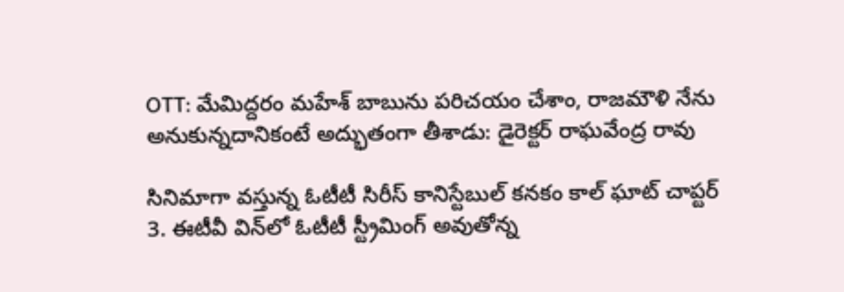OTT: మేమిద్దరం మహేశ్ బాబును పరిచయం చేశాం, రాజమౌళి నేను అనుకున్నదానికంటే అద్భుతంగా తీశాడు: డైరెక్టర్ రాఘవేంద్ర రావు

సినిమాగా వస్తున్న ఓటీటీ సిరీస్ కానిస్టేబుల్ కనకం కాల్ ఘాట్ చాప్టర్ 3. ఈటీవీ విన్‌లో ఓటీటీ స్ట్రీమింగ్ అవుతోన్న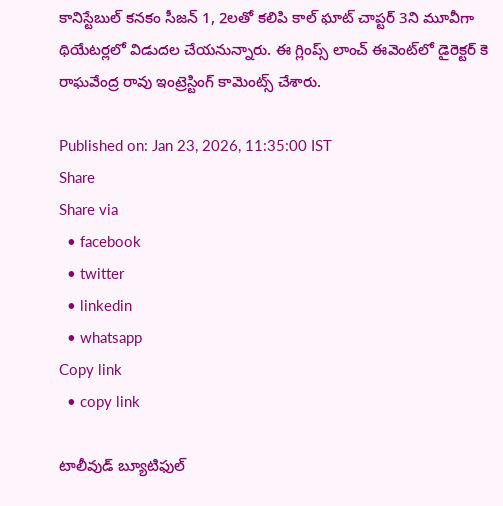కానిస్టేబుల్ కనకం సీజన్ 1, 2లతో కలిపి కాల్ ఘాట్ చాప్టర్ 3ని మూవీగా థియేటర్లలో విడుదల చేయనున్నారు. ఈ గ్లింప్స్ లాంచ్ ఈవెంట్‌లో డైరెక్టర్ కె రాఘవేంద్ర రావు ఇంట్రెస్టింగ్ కామెంట్స్ చేశారు.

Published on: Jan 23, 2026, 11:35:00 IST
Share
Share via
  • facebook
  • twitter
  • linkedin
  • whatsapp
Copy link
  • copy link

టాలీవుడ్ బ్యూటిఫుల్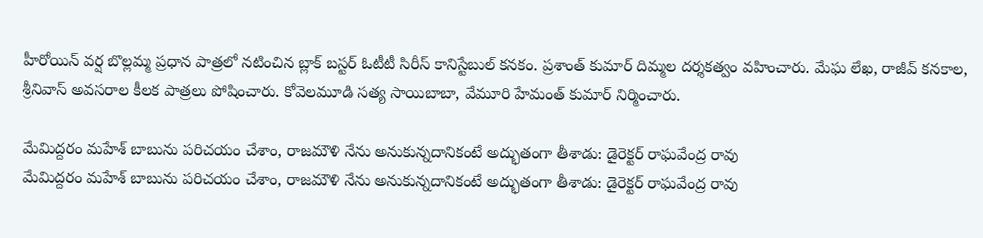హీరోయిన్ వర్ష బొల్లమ్మ ప్రధాన పాత్రలో నటించిన బ్లాక్ బస్టర్ ఓటీటీ సిరీస్ కానిస్టేబుల్‌ కనకం. ప్రశాంత్‌ కుమార్‌ దిమ్మల దర్శకత్వం వహించారు. మేఘ లేఖ, రాజీవ్ కనకాల, శ్రీనివాస్ అవసరాల కీలక పాత్రలు పోషించారు. కోవెలమూడి సత్య సాయిబాబా, వేమూరి హేమంత్ కుమార్ నిర్మించారు.

మేమిద్దరం మహేశ్ బాబును పరిచయం చేశాం, రాజమౌళి నేను అనుకున్నదానికంటే అద్భుతంగా తీశాడు: డైరెక్టర్ రాఘవేంద్ర రావు
మేమిద్దరం మహేశ్ బాబును పరిచయం చేశాం, రాజమౌళి నేను అనుకున్నదానికంటే అద్భుతంగా తీశాడు: డైరెక్టర్ రాఘవేంద్ర రావు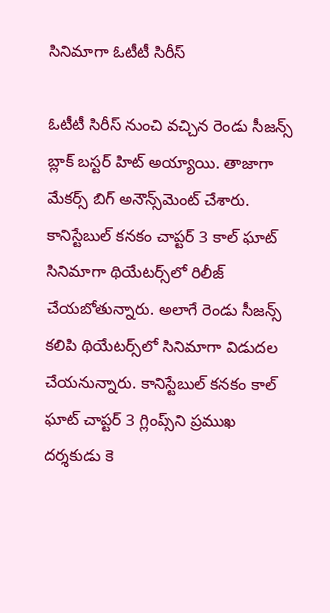సినిమాగా ఓటీటీ సిరీస్

ఓటీటీ సిరీస్ నుంచి వచ్చిన రెండు సీజన్స్ బ్లాక్ బస్టర్ హిట్ అయ్యాయి. తాజాగా మేకర్స్ బిగ్ అనౌన్స్‌మెంట్ చేశారు. కానిస్టేబుల్‌ కనకం చాప్టర్ 3 కాల్ ఘాట్ సినిమాగా థియేటర్స్‌లో రిలీజ్ చేయబోతున్నారు. అలాగే రెండు సీజన్స్ కలిపి థియేటర్స్‌లో సినిమాగా విడుదల చేయనున్నారు. కానిస్టేబుల్ కనకం కాల్ ఘాట్ చాప్టర్ 3 గ్లింప్స్‌ని ప్రముఖ దర్శకుడు కె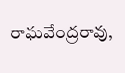రాఘవేంద్రరావు,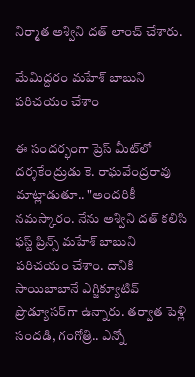నిర్మాత అశ్విని దత్ లాంచ్ చేశారు.

మేమిద్దరం మహేశ్ బాబుని పరిచయం చేశాం

ఈ సందర్భంగా ప్రెస్ మీట్‌లో దర్శకేంద్రుడు కె. రాఘవేంద్రరావు మాట్లాడుతూ.. "అందరికీ నమస్కారం. నేను అశ్విని దత్ కలిసి ఫస్ట్ ప్రిన్స్ మహేశ్ బాబుని పరిచయం చేశాం. దానికి సాయిబాబానే ఎగ్జిక్యూటివ్ ప్రొడ్యూసర్‌గా ఉన్నారు. తర్వాత పెళ్లి సందడి, గంగోత్రి.. ఎన్నో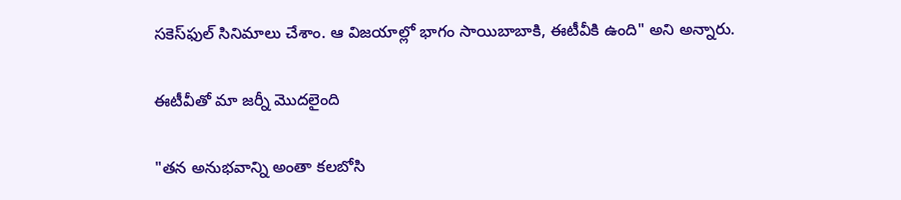సకెస్‌ఫుల్ సినిమాలు చేశాం. ఆ విజయాల్లో భాగం సాయిబాబాకి, ఈటీవీకి ఉంది" అని అన్నారు.

ఈటీవీతో మా జర్నీ మొదలైంది

"తన అనుభవాన్ని అంతా కలబోసి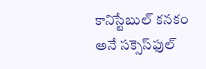కానిస్టేబుల్ కనకం అనే సక్సెస్‌ఫుల్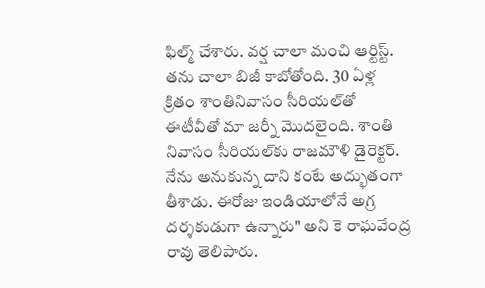ఫిల్మ్ చేశారు. వర్ష చాలా మంచి ఆర్టిస్ట్. తను చాలా బిజీ కాబోతోంది. 30 ఏళ్ల క్రితం శాంతినివాసం సీరియల్‌తో ఈటీవీతో మా జర్నీ మొదలైంది. శాంతి నివాసం సీరియల్‌కు రాజమౌళి డైరెక్టర్. నేను అనుకున్న దాని కంటే అద్భుతంగా తీశాడు. ఈరోజు ఇండియాలోనే అగ్ర దర్శకుడుగా ఉన్నారు" అని కె రాఘవేంద్ర రావు తెలిపారు.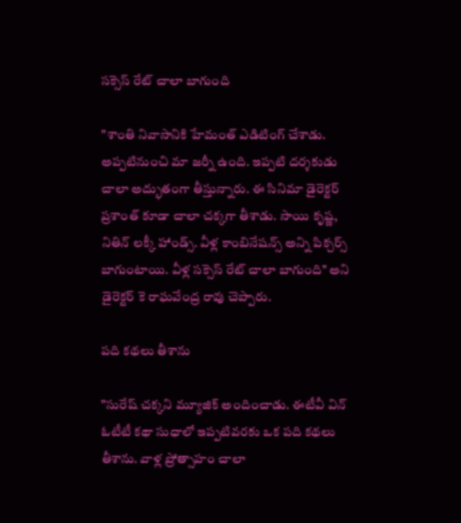సక్సెస్ రేట్ చాలా బాగుంది

"శాంతి నివాసానికి హేమంత్ ఎడిటింగ్ చేశాడు. అప్పటినుంచి మా జర్నీ ఉంది. ఇప్పటి దర్శకుడు చాలా అద్భుతంగా తీస్తున్నారు. ఈ సినిమా డైరెక్టర్ ప్రశాంత్ కూడా చాలా చక్కగా తీశాడు. సాయి కృష్ణ, నితిన్ లక్కీ హాండ్స్. వీళ్ల కాంబినేషన్స్ అన్ని పిక్చర్స్ బాగుంటాయి. వీళ్ల సక్సెస్ రేట్ చాలా బాగుంది" అని డైరెక్టర్ కె రాఘవేంద్ర రావు చెప్పారు.

పది కథలు తీశాను

"సురేష్ చక్కని మ్యూజిక్ అందించాడు. ఈటీవీ విన్ ఓటీటీ కథా సుధాలో ఇప్పటివరకు ఒక పది కథలు తీశాను. వాళ్ల ప్రోత్సాహం చాలా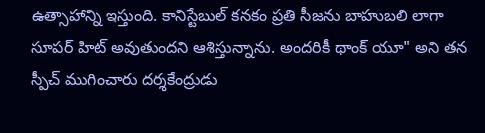ఉత్సాహాన్ని ఇస్తుంది. కానిస్టేబుల్ కనకం ప్రతి సీజను బాహుబలి లాగా సూపర్ హిట్ అవుతుందని ఆశిస్తున్నాను. అందరికీ థాంక్ యూ" అని తన స్పీచ్ ముగించారు దర్శకేంద్రుడు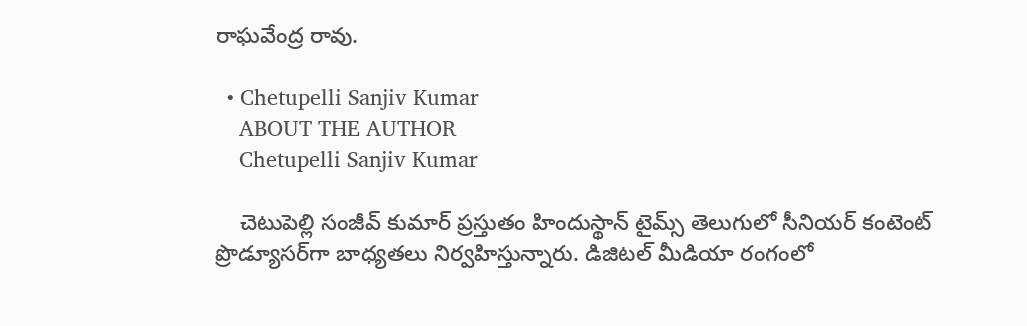రాఘవేంద్ర రావు.

  • Chetupelli Sanjiv Kumar
    ABOUT THE AUTHOR
    Chetupelli Sanjiv Kumar

    చెటుపెల్లి సంజీవ్ కుమార్ ప్రస్తుతం హిందుస్థాన్ టైమ్స్ తెలుగులో సీనియర్ కంటెంట్ ప్రొడ్యూసర్‌గా బాధ్యతలు నిర్వహిస్తున్నారు. డిజిటల్ మీడియా రంగంలో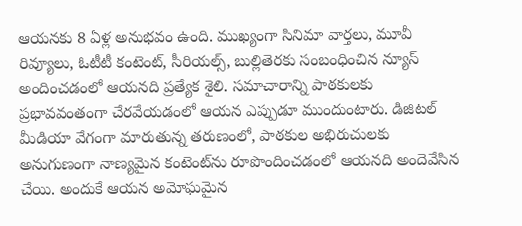ఆయనకు 8 ఏళ్ల అనుభవం ఉంది. ముఖ్యంగా సినిమా వార్తలు, మూవీ రివ్యూలు, ఓటీటీ కంటెంట్, సీరియల్స్, బుల్లితెరకు సంబంధించిన న్యూస్ అందించడంలో ఆయనది ప్రత్యేక శైలి. సమాచారాన్ని పాఠకులకు ప్రభావవంతంగా చేరవేయడంలో ఆయన ఎప్పుడూ ముందుంటారు. డిజిటల్ మీడియా వేగంగా మారుతున్న తరుణంలో, పాఠకుల అభిరుచులకు అనుగుణంగా నాణ్యమైన కంటెంట్‌ను రూపొందించడంలో ఆయనది అందెవేసిన చేయి. అందుకే ఆయన అమోఘమైన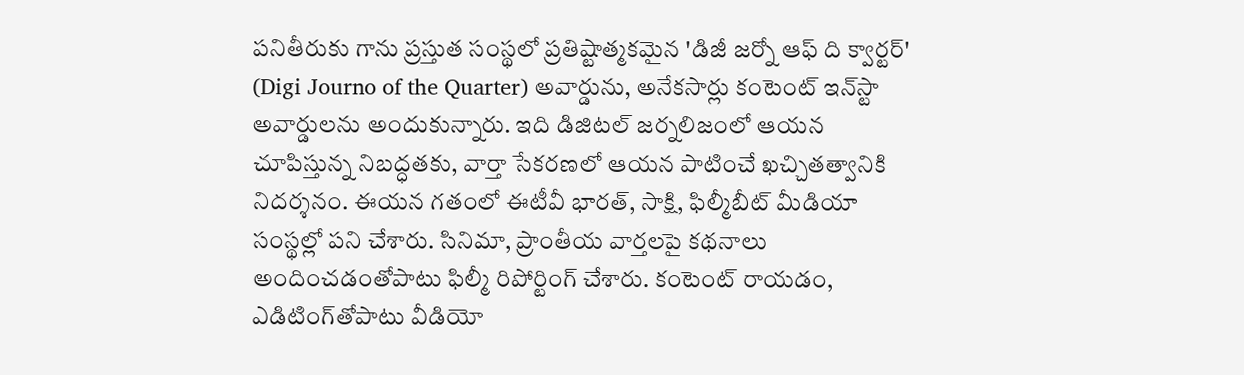పనితీరుకు గాను ప్రస్తుత సంస్థలో ప్రతిష్టాత్మకమైన 'డిజీ జర్నో ఆఫ్ ది క్వార్టర్' (Digi Journo of the Quarter) అవార్డును, అనేకసార్లు కంటెంట్ ఇన్‌స్టా అవార్డులను అందుకున్నారు. ఇది డిజిటల్ జర్నలిజంలో ఆయన చూపిస్తున్న నిబద్ధతకు, వార్తా సేకరణలో ఆయన పాటించే ఖచ్చితత్వానికి నిదర్శనం. ఈయన గతంలో ఈటీవీ భారత్, సాక్షి, ఫిల్మీబీట్ మీడియా సంస్థల్లో పని చేశారు. సినిమా, ప్రాంతీయ వార్తలపై కథనాలు అందించడంతోపాటు ఫిల్మీ రిపోర్టింగ్ చేశారు. కంటెంట్ రాయడం, ఎడిటింగ్‌తోపాటు వీడియో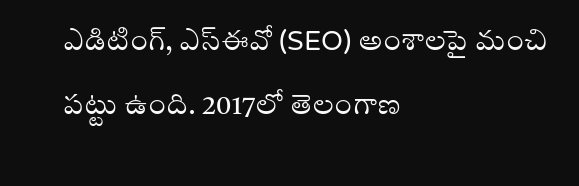ఎడిటింగ్, ఎస్‌ఈవో (SEO) అంశాలపై మంచి పట్టు ఉంది. 2017లో తెలంగాణ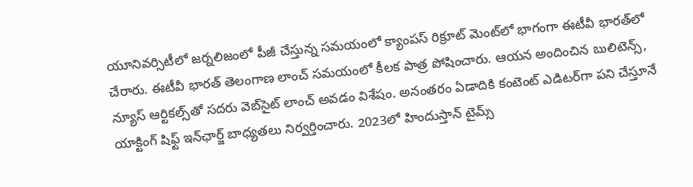యూనివర్సిటీలో జర్నలిజంలో పీజీ చేస్తున్న సమయంలో క్యాంపస్ రిక్రూట్ మెంట్‌లో భాగంగా ఈటీవీ భారత్‌లో చేరారు. ఈటీవీ భారత్ తెలంగాణ లాంచ్ సమయంలో కీలక పాత్ర పోషించారు. ఆయన అందించిన బులిటెన్స్, న్యూస్ ఆర్టికల్స్‌తో సదరు వెబ్‌సైట్ లాంచ్ అవడం విశేషం. అనంతరం ఏడాదికి కంటెంట్ ఎడిటర్‌గా పని చేస్తూనే యాక్టింగ్ షిఫ్ట్ ఇన్‌ఛార్జ్ బాధ్యతలు నిర్వర్తించారు. 2023లో హిందుస్తాన్ టైమ్స్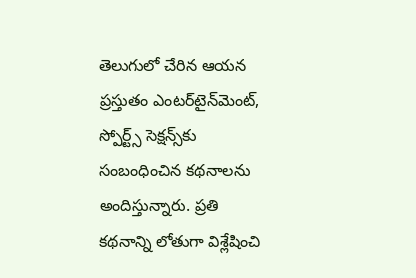తెలుగులో చేరిన ఆయన ప్రస్తుతం ఎంటర్‌టైన్‌మెంట్, స్పోర్ట్స్ సెక్షన్స్‌కు సంబంధించిన కథనాలను అందిస్తున్నారు. ప్రతి కథనాన్ని లోతుగా విశ్లేషించి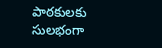పాఠకులకు సులభంగా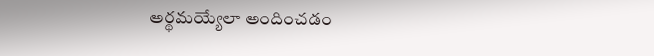అర్థమయ్యేలా అందించడం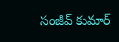సంజీవ్ కుమార్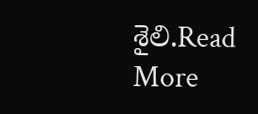శైలి.Read More